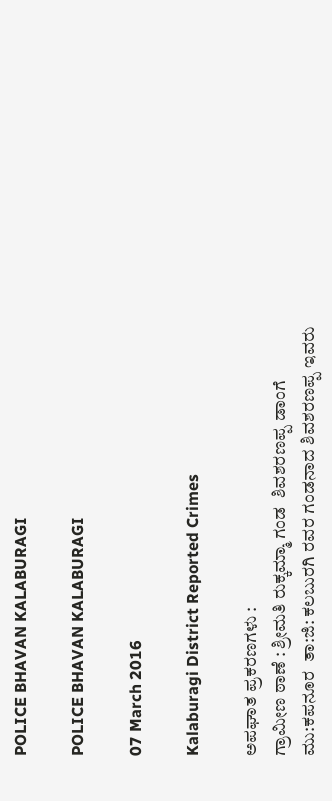POLICE BHAVAN KALABURAGI

POLICE BHAVAN KALABURAGI

07 March 2016

Kalaburagi District Reported Crimes

ಅಪಘಾತ ಪ್ರಕರಣಗಳು :
ಗ್ರಾಮೀಣ ಠಾಣೆ : ಶ್ರೀಮತಿ ರುಕ್ಕಮ್ಮಾ ಗಂಡ  ಶಿವಶರಣಪ್ಪ ಡಾಂಗೆ ಮು:ಕಪನೂರ  ತಾ:ಜಿ: ಕಲಬುರಗಿ ರವರ ಗಂಡನಾದ ಶಿವಶರಣಪ್ಪ ಇವರು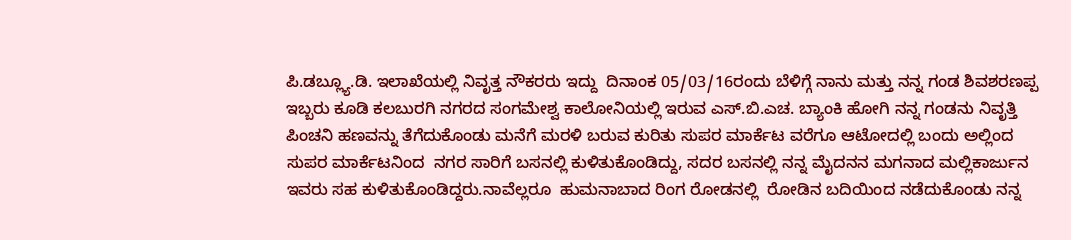ಪಿ.ಡಬ್ಲ್ಯೂ.ಡಿ. ಇಲಾಖೆಯಲ್ಲಿ ನಿವೃತ್ತ ನೌಕರರು ಇದ್ದು  ದಿನಾಂಕ 05/03/16ರಂದು ಬೆಳಿಗ್ಗೆ ನಾನು ಮತ್ತು ನನ್ನ ಗಂಡ ಶಿವಶರಣಪ್ಪ ಇಬ್ಬರು ಕೂಡಿ ಕಲಬುರಗಿ ನಗರದ ಸಂಗಮೇಶ್ವ ಕಾಲೋನಿಯಲ್ಲಿ ಇರುವ ಎಸ್.ಬಿ.ಎಚ. ಬ್ಯಾಂಕಿ ಹೋಗಿ ನನ್ನ ಗಂಡನು ನಿವೃತ್ತಿ ಪಿಂಚನಿ ಹಣವನ್ನು ತೆಗೆದುಕೊಂಡು ಮನೆಗೆ ಮರಳಿ ಬರುವ ಕುರಿತು ಸುಪರ ಮಾರ್ಕೆಟ ವರೆಗೂ ಆಟೋದಲ್ಲಿ ಬಂದು ಅಲ್ಲಿಂದ ಸುಪರ ಮಾರ್ಕೆಟನಿಂದ  ನಗರ ಸಾರಿಗೆ ಬಸನಲ್ಲಿ ಕುಳಿತುಕೊಂಡಿದ್ದು, ಸದರ ಬಸನಲ್ಲಿ ನನ್ನ ಮೈದನನ ಮಗನಾದ ಮಲ್ಲಿಕಾರ್ಜುನ ಇವರು ಸಹ ಕುಳಿತುಕೊಂಡಿದ್ದರು.ನಾವೆಲ್ಲರೂ  ಹುಮನಾಬಾದ ರಿಂಗ ರೋಡನಲ್ಲಿ  ರೋಡಿನ ಬದಿಯಿಂದ ನಡೆದುಕೊಂಡು ನನ್ನ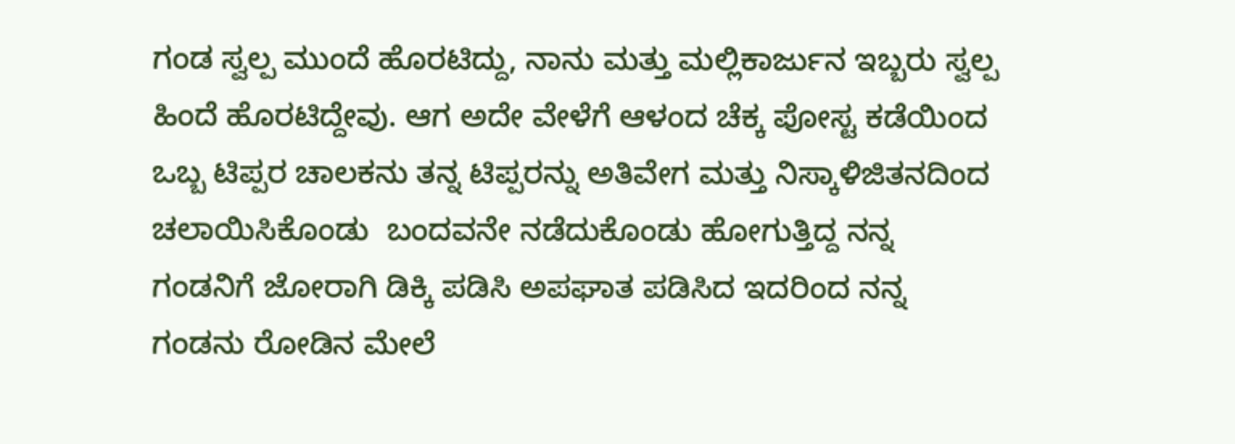ಗಂಡ ಸ್ವಲ್ಪ ಮುಂದೆ ಹೊರಟಿದ್ದು, ನಾನು ಮತ್ತು ಮಲ್ಲಿಕಾರ್ಜುನ ಇಬ್ಬರು ಸ್ವಲ್ಪ ಹಿಂದೆ ಹೊರಟಿದ್ದೇವು. ಆಗ ಅದೇ ವೇಳೆಗೆ ಆಳಂದ ಚೆಕ್ಕ ಪೋಸ್ಟ ಕಡೆಯಿಂದ ಒಬ್ಬ ಟಿಪ್ಪರ ಚಾಲಕನು ತನ್ನ ಟಿಪ್ಪರನ್ನು ಅತಿವೇಗ ಮತ್ತು ನಿಸ್ಕಾಳಿಜಿತನದಿಂದ ಚಲಾಯಿಸಿಕೊಂಡು  ಬಂದವನೇ ನಡೆದುಕೊಂಡು ಹೋಗುತ್ತಿದ್ದ ನನ್ನ ಗಂಡನಿಗೆ ಜೋರಾಗಿ ಡಿಕ್ಕಿ ಪಡಿಸಿ ಅಪಘಾತ ಪಡಿಸಿದ ಇದರಿಂದ ನನ್ನ ಗಂಡನು ರೋಡಿನ ಮೇಲೆ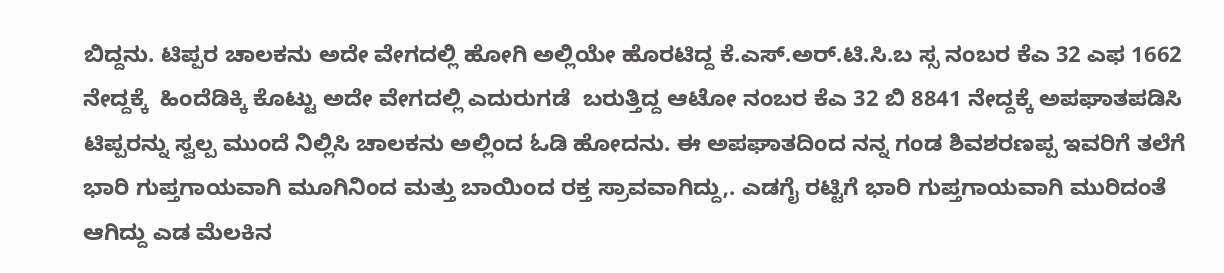ಬಿದ್ದನು. ಟಿಪ್ಪರ ಚಾಲಕನು ಅದೇ ವೇಗದಲ್ಲಿ ಹೋಗಿ ಅಲ್ಲಿಯೇ ಹೊರಟಿದ್ದ ಕೆ.ಎಸ್.ಅರ್.ಟಿ.ಸಿ.ಬ ಸ್ಸ ನಂಬರ ಕೆಎ 32 ಎಫ 1662 ನೇದ್ದಕ್ಕೆ  ಹಿಂದೆಡಿಕ್ಕಿ ಕೊಟ್ಟು ಅದೇ ವೇಗದಲ್ಲಿ ಎದುರುಗಡೆ  ಬರುತ್ತಿದ್ದ ಆಟೋ ನಂಬರ ಕೆಎ 32 ಬಿ 8841 ನೇದ್ದಕ್ಕೆ ಅಪಘಾತಪಡಿಸಿ ಟಿಪ್ಪರನ್ನು ಸ್ವಲ್ಪ ಮುಂದೆ ನಿಲ್ಲಿಸಿ ಚಾಲಕನು ಅಲ್ಲಿಂದ ಓಡಿ ಹೋದನು. ಈ ಅಪಘಾತದಿಂದ ನನ್ನ ಗಂಡ ಶಿವಶರಣಪ್ಪ ಇವರಿಗೆ ತಲೆಗೆ ಭಾರಿ ಗುಪ್ತಗಾಯವಾಗಿ ಮೂಗಿನಿಂದ ಮತ್ತು ಬಾಯಿಂದ ರಕ್ತ ಸ್ರಾವವಾಗಿದ್ದು,. ಎಡಗೈ ರಟ್ಟಿಗೆ ಭಾರಿ ಗುಪ್ತಗಾಯವಾಗಿ ಮುರಿದಂತೆ ಆಗಿದ್ದು ಎಡ ಮೆಲಕಿನ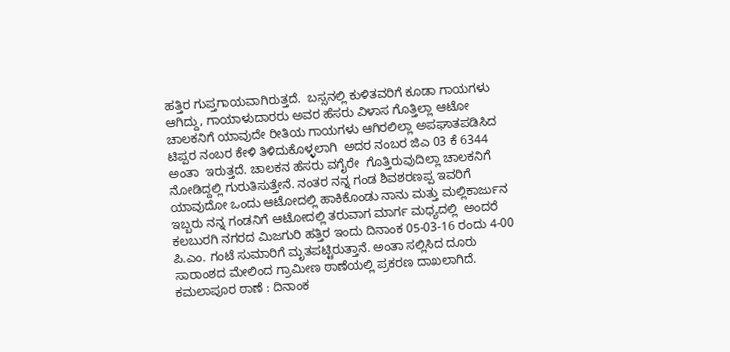ಹತ್ತಿರ ಗುಪ್ತಗಾಯವಾಗಿರುತ್ತದೆ.  ಬಸ್ಸನಲ್ಲಿ ಕುಳಿತವರಿಗೆ ಕೂಡಾ ಗಾಯಗಳು ಆಗಿದ್ದು, ಗಾಯಾಳುದಾರರು ಅವರ ಹೆಸರು ವಿಳಾಸ ಗೊತ್ತಿಲ್ಲಾ ಆಟೋ ಚಾಲಕನಿಗೆ ಯಾವುದೇ ರೀತಿಯ ಗಾಯಗಳು ಆಗಿರಲಿಲ್ಲಾ ಅಪಘಾತಪಡಿಸಿದ ಟಿಪ್ಪರ ನಂಬರ ಕೇಳಿ ತಿಳಿದುಕೊಳ್ಳಲಾಗಿ  ಅದರ ನಂಬರ ಜಿಎ 03 ಕೆ 6344 ಅಂತಾ  ಇರುತ್ತದೆ. ಚಾಲಕನ ಹೆಸರು ವಗೈರೇ  ಗೊತ್ತಿರುವುದಿಲ್ಲಾ ಚಾಲಕನಿಗೆ ನೋಡಿದ್ದಲ್ಲಿ ಗುರುತಿಸುತ್ತೇನೆ. ನಂತರ ನನ್ನ ಗಂಡ ಶಿವಶರಣಪ್ಪ ಇವರಿಗೆ ಯಾವುದೋ ಒಂದು ಆಟೋದಲ್ಲಿ ಹಾಕಿಕೊಂಡು ನಾನು ಮತ್ತು ಮಲ್ಲಿಕಾರ್ಜುನ ಇಬ್ಬರು ನನ್ನ ಗಂಡನಿಗೆ ಆಟೋದಲ್ಲಿ ತರುವಾಗ ಮಾರ್ಗ ಮಧ್ಯದಲ್ಲಿ  ಅಂದರೆ ಕಲಬುರಗಿ ನಗರದ ಮಿಜಗುರಿ ಹತ್ತಿರ ಇಂದು ದಿನಾಂಕ 05-03-16 ರಂದು 4-00  ಪಿ.ಎಂ. ಗಂಟೆ ಸುಮಾರಿಗೆ ಮೃತಪಟ್ಟಿರುತ್ತಾನೆ. ಅಂತಾ ಸಲ್ಲಿಸಿದ ದೂರು ಸಾರಾಂಶದ ಮೇಲಿಂದ ಗ್ರಾಮೀಣ ಠಾಣೆಯಲ್ಲಿ ಪ್ರಕರಣ ದಾಖಲಾಗಿದೆ.
ಕಮಲಾಪೂರ ಠಾಣೆ : ದಿನಾಂಕ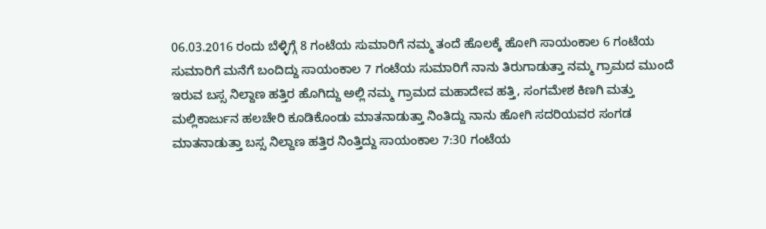06.03.2016 ರಂದು ಬೆಳ್ಳಿಗ್ಗೆ 8 ಗಂಟೆಯ ಸುಮಾರಿಗೆ ನಮ್ಮ ತಂದೆ ಹೊಲಕ್ಕೆ ಹೋಗಿ ಸಾಯಂಕಾಲ 6 ಗಂಟೆಯ ಸುಮಾರಿಗೆ ಮನೆಗೆ ಬಂದಿದ್ದು ಸಾಯಂಕಾಲ 7 ಗಂಟೆಯ ಸುಮಾರಿಗೆ ನಾನು ತಿರುಗಾಡುತ್ತಾ ನಮ್ಮ ಗ್ರಾಮದ ಮುಂದೆ ಇರುವ ಬಸ್ಸ ನಿಲ್ದಾಣ ಹತ್ತಿರ ಹೊಗಿದ್ದು ಅಲ್ಲಿ ನಮ್ಮ ಗ್ರಾಮದ ಮಹಾದೇವ ಹತ್ತಿ, ಸಂಗಮೇಶ ಕಿಣಗಿ ಮತ್ತು ಮಲ್ಲಿಕಾರ್ಜುನ ಹಲಚೇರಿ ಕೂಡಿಕೊಂಡು ಮಾತನಾಡುತ್ತಾ ನಿಂತಿದ್ದು ನಾನು ಹೋಗಿ ಸದರಿಯವರ ಸಂಗಡ ಮಾತನಾಡುತ್ತಾ ಬಸ್ಸ ನಿಲ್ದಾಣ ಹತ್ತಿರ ನಿಂತ್ತಿದ್ದು ಸಾಯಂಕಾಲ 7:30 ಗಂಟೆಯ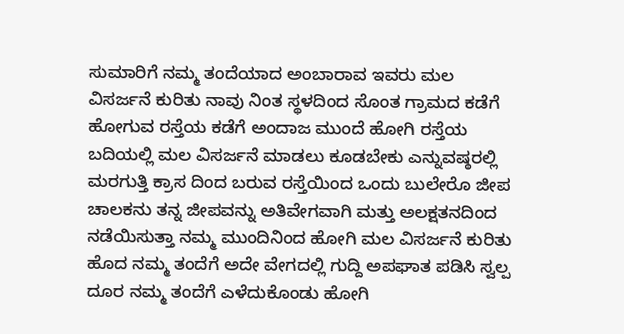ಸುಮಾರಿಗೆ ನಮ್ಮ ತಂದೆಯಾದ ಅಂಬಾರಾವ ಇವರು ಮಲ ವಿಸರ್ಜನೆ ಕುರಿತು ನಾವು ನಿಂತ ಸ್ಥಳದಿಂದ ಸೊಂತ ಗ್ರಾಮದ ಕಡೆಗೆ ಹೋಗುವ ರಸ್ತೆಯ ಕಡೆಗೆ ಅಂದಾಜ ಮುಂದೆ ಹೋಗಿ ರಸ್ತೆಯ ಬದಿಯಲ್ಲಿ ಮಲ ವಿಸರ್ಜನೆ ಮಾಡಲು ಕೂಡಬೇಕು ಎನ್ನುವಷ್ಠರಲ್ಲಿ ಮರಗುತ್ತಿ ಕ್ರಾಸ ದಿಂದ ಬರುವ ರಸ್ತೆಯಿಂದ ಒಂದು ಬುಲೇರೊ ಜೀಪ ಚಾಲಕನು ತನ್ನ ಜೀಪವನ್ನು ಅತಿವೇಗವಾಗಿ ಮತ್ತು ಅಲಕ್ಷತನದಿಂದ ನಡೆಯಿಸುತ್ತಾ ನಮ್ಮ ಮುಂದಿನಿಂದ ಹೋಗಿ ಮಲ ವಿಸರ್ಜನೆ ಕುರಿತು ಹೊದ ನಮ್ಮ ತಂದೆಗೆ ಅದೇ ವೇಗದಲ್ಲಿ ಗುದ್ದಿ ಅಪಘಾತ ಪಡಿಸಿ ಸ್ವಲ್ಪ ದೂರ ನಮ್ಮ ತಂದೆಗೆ ಎಳೆದುಕೊಂಡು ಹೋಗಿ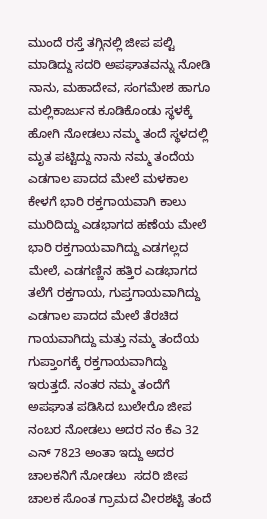ಮುಂದೆ ರಸ್ತೆ ತಗ್ಗಿನಲ್ಲಿ ಜೀಪ ಪಲ್ಟಿ ಮಾಡಿದ್ದು ಸದರಿ ಅಪಘಾತವನ್ನು ನೋಡಿ ನಾನು, ಮಹಾದೇವ, ಸಂಗಮೇಶ ಹಾಗೂ ಮಲ್ಲಿಕಾರ್ಜುನ ಕೂಡಿಕೊಂಡು ಸ್ಥಳಕ್ಕೆ ಹೋಗಿ ನೋಡಲು ನಮ್ಮ ತಂದೆ ಸ್ಥಳದಲ್ಲಿ ಮೃತ ಪಟ್ಟಿದ್ದು ನಾನು ನಮ್ಮ ತಂದೆಯ ಎಡಗಾಲ ಪಾದದ ಮೇಲೆ ಮಳಕಾಲ ಕೇಳಗೆ ಭಾರಿ ರಕ್ತಗಾಯವಾಗಿ ಕಾಲು ಮುರಿದಿದ್ದು ಎಡಭಾಗದ ಹಣೆಯ ಮೇಲೆ ಭಾರಿ ರಕ್ತಗಾಯವಾಗಿದ್ದು ಎಡಗಲ್ಲದ ಮೇಲೆ, ಎಡಗಣ್ಣಿನ ಹತ್ತಿರ ಎಡಭಾಗದ ತಲೆಗೆ ರಕ್ತಗಾಯ, ಗುಪ್ತಗಾಯವಾಗಿದ್ದು ಎಡಗಾಲ ಪಾದದ ಮೇಲೆ ತೆರಚಿದ ಗಾಯವಾಗಿದ್ದು ಮತ್ತು ನಮ್ಮ ತಂದೆಯ ಗುಪ್ತಾಂಗಕ್ಕೆ ರಕ್ತಗಾಯವಾಗಿದ್ದು ಇರುತ್ತದೆ. ನಂತರ ನಮ್ಮ ತಂದೆಗೆ ಅಪಘಾತ ಪಡಿಸಿದ ಬುಲೇರೊ ಜೀಪ ನಂಬರ ನೋಡಲು ಅದರ ನಂ ಕೆಎ 32 ಎನ್ 7823 ಅಂತಾ ಇದ್ದು ಅದರ ಚಾಲಕನಿಗೆ ನೋಡಲು  ಸದರಿ ಜೀಪ ಚಾಲಕ ಸೊಂತ ಗ್ರಾಮದ ವೀರಶಟ್ಟಿ ತಂದೆ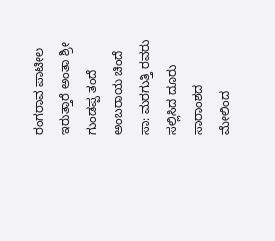ರಂಗರಾವ ಪಾಟೀಲ ಇರುತ್ತಾರೆ ಅಂತಾ ಶ್ರೀ ಗುಂಡಪ್ಪ ತಂದೆ ಅಂಬರಾಯ ಚಿಂದೆ ಸಾ: ಮರಗುತ್ತಿ ರವರು ಸಲ್ಲಿಸಿದ ದೂರು ಸಾರಾಂಶದ ಮೇಲಿಂದ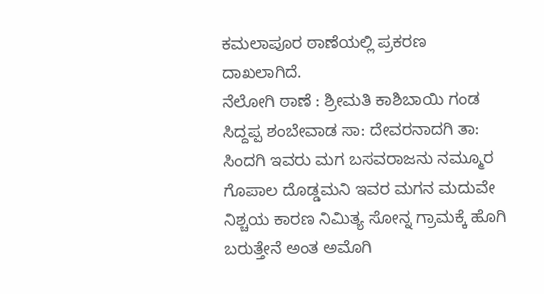ಕಮಲಾಪೂರ ಠಾಣೆಯಲ್ಲಿ ಪ್ರಕರಣ ದಾಖಲಾಗಿದೆ.
ನೆಲೋಗಿ ಠಾಣೆ : ಶ್ರೀಮತಿ ಕಾಶಿಬಾಯಿ ಗಂಡ ಸಿದ್ದಪ್ಪ ಶಂಬೇವಾಡ ಸಾ: ದೇವರನಾದಗಿ ತಾ: ಸಿಂದಗಿ ಇವರು ಮಗ ಬಸವರಾಜನು ನಮ್ಮೂರ ಗೊಪಾಲ ದೊಡ್ಡಮನಿ ಇವರ ಮಗನ ಮದುವೇ ನಿಶ್ಚಯ ಕಾರಣ ನಿಮಿತ್ಯ ಸೋನ್ನ ಗ್ರಾಮಕ್ಕೆ ಹೊಗಿ ಬರುತ್ತೇನೆ ಅಂತ ಅಮೊಗಿ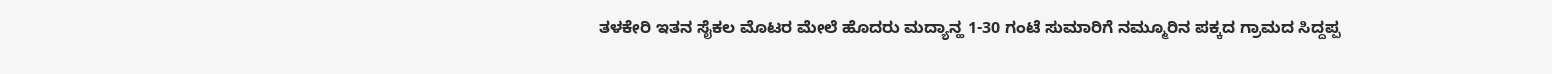ತಳಕೇರಿ ಇತನ ಸೈಕಲ ಮೊಟರ ಮೇಲೆ ಹೊದರು ಮದ್ಯಾನ್ಹ 1-30 ಗಂಟೆ ಸುಮಾರಿಗೆ ನಮ್ಮೂರಿನ ಪಕ್ಕದ ಗ್ರಾಮದ ಸಿದ್ದಪ್ಪ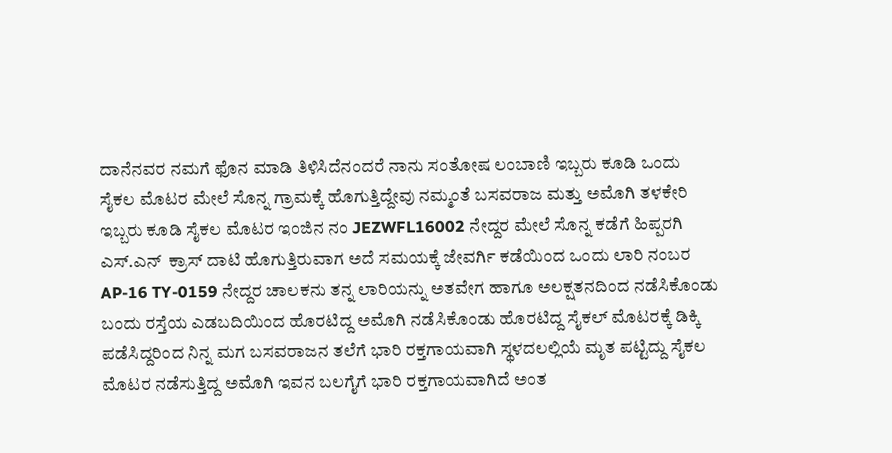ದಾನೆನವರ ನಮಗೆ ಫೊನ ಮಾಡಿ ತಿಳಿಸಿದೆನಂದರೆ ನಾನು ಸಂತೋಷ ಲಂಬಾಣಿ ಇಬ್ಬರು ಕೂಡಿ ಒಂದು ಸೈಕಲ ಮೊಟರ ಮೇಲೆ ಸೊನ್ನ ಗ್ರಾಮಕ್ಕೆ ಹೊಗುತ್ತಿದ್ದೇವು ನಮ್ಮಂತೆ ಬಸವರಾಜ ಮತ್ತು ಅಮೊಗಿ ತಳಕೇರಿ ಇಬ್ಬರು ಕೂಡಿ ಸೈಕಲ ಮೊಟರ ಇಂಜಿನ ನಂ JEZWFL16002 ನೇದ್ದರ ಮೇಲೆ ಸೊನ್ನ ಕಡೆಗೆ ಹಿಪ್ಪರಗಿ ಎಸ್.ಎನ್  ಕ್ರಾಸ್ ದಾಟಿ ಹೊಗುತ್ತಿರುವಾಗ ಅದೆ ಸಮಯಕ್ಕೆ ಜೇವರ್ಗಿ ಕಡೆಯಿಂದ ಒಂದು ಲಾರಿ ನಂಬರ  AP-16 TY-0159 ನೇದ್ದರ ಚಾಲಕನು ತನ್ನ ಲಾರಿಯನ್ನು ಅತವೇಗ ಹಾಗೂ ಅಲಕ್ಷತನದಿಂದ ನಡೆಸಿಕೊಂಡು ಬಂದು ರಸ್ತೆಯ ಎಡಬದಿಯಿಂದ ಹೊರಟಿದ್ದ ಅಮೊಗಿ ನಡೆಸಿಕೊಂಡು ಹೊರಟಿದ್ದ ಸೈಕಲ್ ಮೊಟರಕ್ಕೆ ಡಿಕ್ಕಿ ಪಡೆಸಿದ್ದರಿಂದ ನಿನ್ನ ಮಗ ಬಸವರಾಜನ ತಲೆಗೆ ಭಾರಿ ರಕ್ತಗಾಯವಾಗಿ ಸ್ಥಳದಲಲ್ಲಿಯೆ ಮೃತ ಪಟ್ಟಿದ್ದು ಸೈಕಲ ಮೊಟರ ನಡೆಸುತ್ತಿದ್ದ ಅಮೊಗಿ ಇವನ ಬಲಗೈಗೆ ಭಾರಿ ರಕ್ತಗಾಯವಾಗಿದೆ ಅಂತ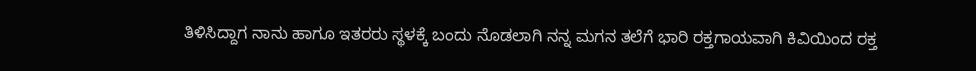ತಿಳಿಸಿದ್ದಾಗ ನಾನು ಹಾಗೂ ಇತರರು ಸ್ಥಳಕ್ಕೆ ಬಂದು ನೊಡಲಾಗಿ ನನ್ನ ಮಗನ ತಲೆಗೆ ಭಾರಿ ರಕ್ತಗಾಯವಾಗಿ ಕಿವಿಯಿಂದ ರಕ್ತ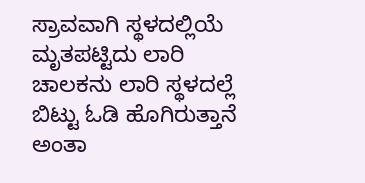ಸ್ರಾವವಾಗಿ ಸ್ಥಳದಲ್ಲಿಯೆ ಮೃತಪಟ್ಟಿದು ಲಾರಿ ಚಾಲಕನು ಲಾರಿ ಸ್ಥಳದಲ್ಲೆ ಬಿಟ್ಟು ಓಡಿ ಹೊಗಿರುತ್ತಾನೆ ಅಂತಾ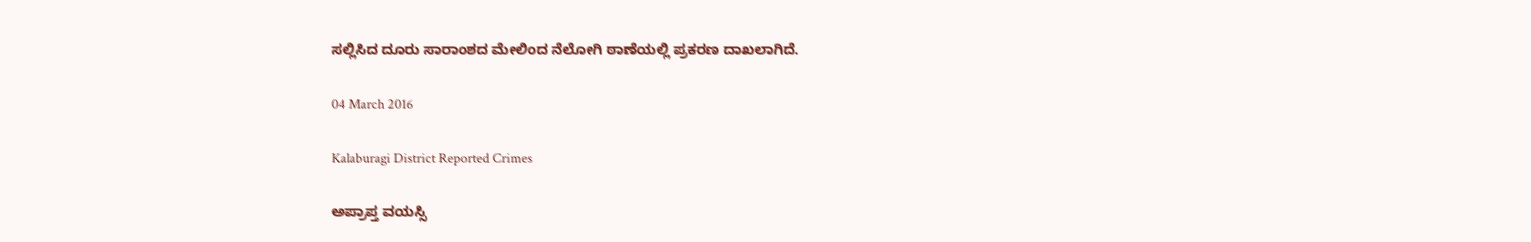ಸಲ್ಲಿಸಿದ ದೂರು ಸಾರಾಂಶದ ಮೇಲಿಂದ ನೆಲೋಗಿ ಠಾಣೆಯಲ್ಲಿ ಪ್ರಕರಣ ದಾಖಲಾಗಿದೆ.

04 March 2016

Kalaburagi District Reported Crimes

ಅಪ್ರಾಪ್ತ ವಯಸ್ಸಿ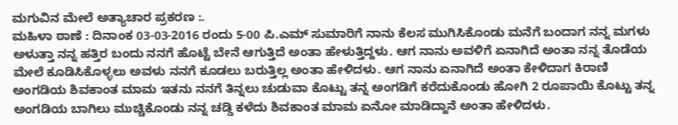ಮಗುವಿನ ಮೇಲೆ ಅತ್ಯಾಚಾರ ಪ್ರಕರಣ :.
ಮಹಿಳಾ ಠಾಣೆ : ದಿನಾಂಕ 03-03-2016 ರಂದು 5-00 ಪಿ.ಎಮ್ ಸುಮಾರಿಗೆ ನಾನು ಕೆಲಸ ಮುಗಿಸಿಕೊಂಡು ಮನೆಗೆ ಬಂದಾಗ ನನ್ನ ಮಗಳು ಅಳುತ್ತಾ ನನ್ನ ಹತ್ತಿರ ಬಂದು ನನಗೆ ಹೊಟ್ಟೆ ಬೇನೆ ಆಗುತ್ತಿದೆ ಅಂತಾ ಹೇಳುತ್ತಿದ್ದಳು. ಆಗ ನಾನು ಅವಳಿಗೆ ಏನಾಗಿದೆ ಅಂತಾ ನನ್ನ ತೊಡೆಯ ಮೇಲೆ ಕೂಡಿಸಿಕೊಳ್ಳಲು ಅವಳು ನನಗೆ ಕೂಡಲು ಬರುತ್ತಿಲ್ಲ ಅಂತಾ ಹೇಳಿದಳು. ಆಗ ನಾನು ಏನಾಗಿದೆ ಅಂತಾ ಕೇಳಿದಾಗ ಕಿರಾಣಿ ಅಂಗಡಿಯ ಶಿವಕಾಂತ ಮಾಮ ಇತನು ನನಗೆ ತಿನ್ನಲು ಚುಡುವಾ ಕೊಟ್ಟು ತನ್ನ ಅಂಗಡಿಗೆ ಕರೆದುಕೊಂಡು ಹೋಗಿ 2 ರೂಪಾಯಿ ಕೊಟ್ಟು ತನ್ನ ಅಂಗಡಿಯ ಬಾಗಿಲು ಮುಚ್ಚಿಕೊಂಡು ನನ್ನ ಚಡ್ಡಿ ಕಳೆದು ಶಿವಕಾಂತ ಮಾಮ ಏನೋ ಮಾಡಿದ್ದಾನೆ ಅಂತಾ ಹೇಳಿದಳು.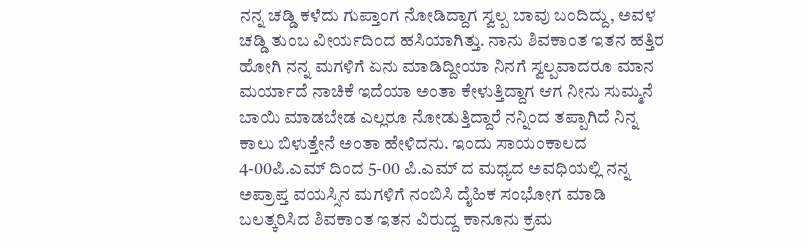ನನ್ನ ಚಡ್ಡಿ ಕಳೆದು ಗುಪ್ತಾಂಗ ನೋಡಿದ್ದಾಗ ಸ್ವಲ್ಪ ಬಾವು ಬಂದಿದ್ದು, ಅವಳ ಚಡ್ಡಿ ತುಂಬ ವೀರ್ಯದಿಂದ ಹಸಿಯಾಗಿತ್ತು. ನಾನು ಶಿವಕಾಂತ ಇತನ ಹತ್ತಿರ ಹೋಗಿ ನನ್ನ ಮಗಳಿಗೆ ಏನು ಮಾಡಿದ್ದೀಯಾ ನಿನಗೆ ಸ್ವಲ್ಪವಾದರೂ ಮಾನ ಮರ್ಯಾದೆ ನಾಚಿಕೆ ಇದೆಯಾ ಅಂತಾ ಕೇಳುತ್ತಿದ್ದಾಗ ಆಗ ನೀನು ಸುಮ್ಮನೆ ಬಾಯಿ ಮಾಡಬೇಡ ಎಲ್ಲರೂ ನೋಡುತ್ತಿದ್ದಾರೆ ನನ್ನಿಂದ ತಪ್ಪಾಗಿದೆ ನಿನ್ನ ಕಾಲು ಬಿಳುತ್ತೇನೆ ಅಂತಾ ಹೇಳಿದನು. ಇಂದು ಸಾಯಂಕಾಲದ 4-00ಪಿ.ಎಮ್ ದಿಂದ 5-00 ಪಿ.ಎಮ್ ದ ಮಧ್ಯದ ಅವಧಿಯಲ್ಲಿ ನನ್ನ ಅಪ್ರಾಪ್ತ ವಯಸ್ಸಿನ ಮಗಳಿಗೆ ನಂಬಿಸಿ ದೈಹಿಕ ಸಂಭೋಗ ಮಾಡಿ ಬಲತ್ಕರಿಸಿದ ಶಿವಕಾಂತ ಇತನ ವಿರುದ್ದ ಕಾನೂನು ಕ್ರಮ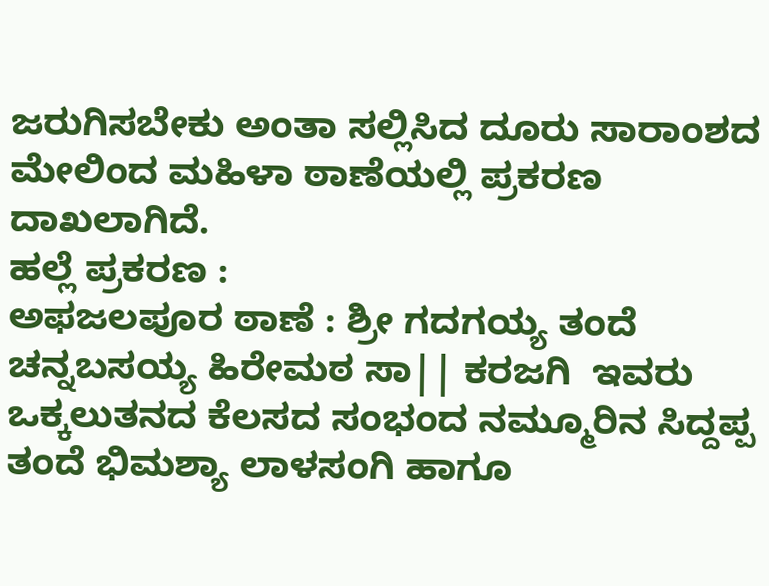ಜರುಗಿಸಬೇಕು ಅಂತಾ ಸಲ್ಲಿಸಿದ ದೂರು ಸಾರಾಂಶದ ಮೇಲಿಂದ ಮಹಿಳಾ ಠಾಣೆಯಲ್ಲಿ ಪ್ರಕರಣ ದಾಖಲಾಗಿದೆ.
ಹಲ್ಲೆ ಪ್ರಕರಣ :
ಅಫಜಲಪೂರ ಠಾಣೆ : ಶ್ರೀ ಗದಗಯ್ಯ ತಂದೆ ಚನ್ನಬಸಯ್ಯ ಹಿರೇಮಠ ಸಾ|| ಕರಜಗಿ  ಇವರು ಒಕ್ಕಲುತನದ ಕೆಲಸದ ಸಂಭಂದ ನಮ್ಮೂರಿನ ಸಿದ್ದಪ್ಪ ತಂದೆ ಭಿಮಶ್ಯಾ ಲಾಳಸಂಗಿ ಹಾಗೂ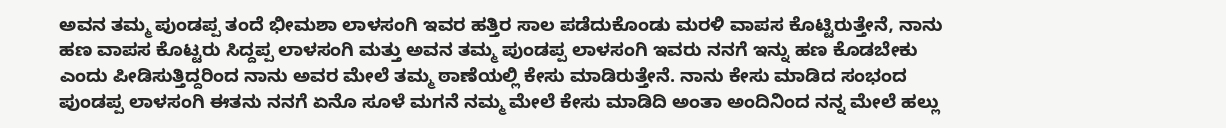ಅವನ ತಮ್ಮ ಪುಂಡಪ್ಪ ತಂದೆ ಭೀಮಶಾ ಲಾಳಸಂಗಿ ಇವರ ಹತ್ತಿರ ಸಾಲ ಪಡೆದುಕೊಂಡು ಮರಳಿ ವಾಪಸ ಕೊಟ್ಟಿರುತ್ತೇನೆ, ನಾನು ಹಣ ವಾಪಸ ಕೊಟ್ಟರು ಸಿದ್ದಪ್ಪ ಲಾಳಸಂಗಿ ಮತ್ತು ಅವನ ತಮ್ಮ ಪುಂಡಪ್ಪ ಲಾಳಸಂಗಿ ಇವರು ನನಗೆ ಇನ್ನು ಹಣ ಕೊಡಬೇಕು ಎಂದು ಪೀಡಿಸುತ್ತಿದ್ದರಿಂದ ನಾನು ಅವರ ಮೇಲೆ ತಮ್ಮ ಠಾಣೆಯಲ್ಲಿ ಕೇಸು ಮಾಡಿರುತ್ತೇನೆ. ನಾನು ಕೇಸು ಮಾಡಿದ ಸಂಭಂದ ಪುಂಡಪ್ಪ ಲಾಳಸಂಗಿ ಈತನು ನನಗೆ ಏನೊ ಸೂಳೆ ಮಗನೆ ನಮ್ಮ ಮೇಲೆ ಕೇಸು ಮಾಡಿದಿ ಅಂತಾ ಅಂದಿನಿಂದ ನನ್ನ ಮೇಲೆ ಹಲ್ಲು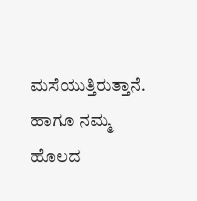ಮಸೆಯುತ್ತಿರುತ್ತಾನೆ. ಹಾಗೂ ನಮ್ಮ ಹೊಲದ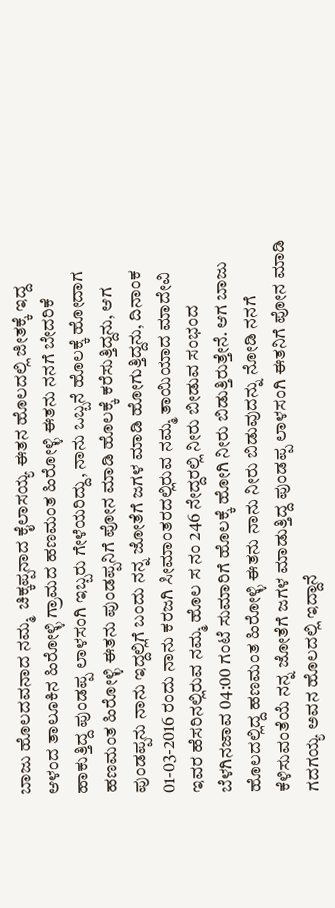ಬಾಜು ಹೊಲದವನಾದ ನಮ್ಮ  ಚಿಕ್ಕಪ್ಪನಾದ ಕೈಲಾಸಯ್ಯ ಈತನ ಹೊಲದಲ್ಲಿ ಜೀತಕ್ಕೆ ಇದ್ದ ಆಳಂದ ತಾಲೂಕಿನ ಹಿರೋಳ್ಳಿ ಗ್ರಾಮದ ಹಣಮಂತ ಹಿರೋಳ್ಳಿ ಈತನು ನನಗೆ ಬೇದರಿಕೆ ಹಾಕುತ್ತಿದ್ದ ಪುಂಡಪ್ಪ ಲಾಳಸಂಗಿ ಇಬ್ಬರು ಗೇಳೆಯರಿದ್ದು, ನಾನು ಒಬ್ಬನೆ ಹೊಲಕ್ಕೆ ಹೋದಾಗ ಹಣಮಂತ ಹಿರೋಳ್ಳಿ ಈತನು ಪುಂಡಪ್ಪನಿಗೆ ಪೋನ ಮಾಡಿ ಹೊಲಕ್ಕೆ ಕರೆಸುತ್ತಿದ್ದನು, ಆಗ ಪುಂಡಪ್ಪನು ನಾನು ಇದ್ದಲ್ಲಿಗೆ ಬಂದು ನನ್ನ ಜೋತೆಗೆ ಜಗಳ ಮಾಡಿ ಹೋಗುತ್ತಿದ್ದನು, ದಿನಾಂಕ 01-03-2016 ರಂದು ನಾನು ಕರಜಗಿ ಸೀಮಾಂತರದಲ್ಲಿರುವ ನಮ್ಮ ತಾಯಿಯಾದ ಮಾದೇವಿ ಇವರ ಹೆಸರಿನಲ್ಲಿರುವ ನಮ್ಮ ಹೊಲ ಸ ನಂ 246 ನೇದ್ದರಲ್ಲಿ ನೀರು ಬೀಡುವ ಸಂಭಂದ ಬೆಳಗಿನಜಾವ 04:00 ಗಂಟೆ ಸುಮಾರಿಗೆ ಹೊಲಕ್ಕೆ ಹೋಗಿ ನೀರು ಬಿಡುತ್ತಿರುತ್ತೇನೆ. ಆಗ ಬಾಜು ಹೊಲದಲ್ಲಿದ್ದ ಹಣಮಂತ ಹಿರೋಳ್ಳಿ ಈತನು ನಾನು ನೀರು ಬಿಡುವುದನ್ನು ನೋಡಿ ನನಗೆ ಕೆಳಿಸುವಂತೆಯೆ ನನ್ನ ಜೋತೆಗೆ ಜಗಳ ಮಾಡುತ್ತಿದ್ದ ಪುಂಡಪ್ಪ ಲಾಳಸಂಗಿ ಈತನಿಗೆ ಪೋನ ಮಾಡಿ ಗದಗಯ್ಯ ಅವನ ಹೊಲದಲ್ಲಿ ಇದ್ದಾನೆ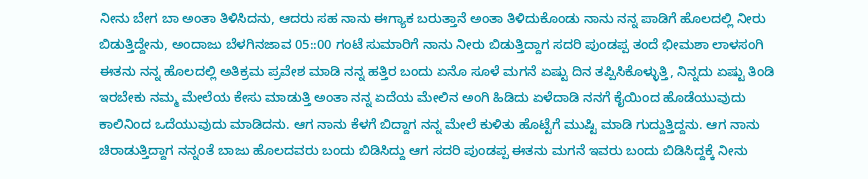ನೀನು ಬೇಗ ಬಾ ಅಂತಾ ತಿಳಿಸಿದನು, ಆದರು ಸಹ ನಾನು ಈಗ್ಯಾಕ ಬರುತ್ತಾನೆ ಅಂತಾ ತಿಳಿದುಕೊಂಡು ನಾನು ನನ್ನ ಪಾಡಿಗೆ ಹೊಲದಲ್ಲಿ ನೀರು ಬಿಡುತ್ತಿದ್ದೇನು, ಅಂದಾಜು ಬೆಳಗಿನಜಾವ 05::00 ಗಂಟೆ ಸುಮಾರಿಗೆ ನಾನು ನೀರು ಬಿಡುತ್ತಿದ್ದಾಗ ಸದರಿ ಪುಂಡಪ್ಪ ತಂದೆ ಭೀಮಶಾ ಲಾಳಸಂಗಿ ಈತನು ನನ್ನ ಹೊಲದಲ್ಲಿ ಅತಿಕ್ರಮ ಪ್ರವೇಶ ಮಾಡಿ ನನ್ನ ಹತ್ತಿರ ಬಂದು ಏನೊ ಸೂಳೆ ಮಗನೆ ಏಷ್ಟು ದಿನ ತಪ್ಪಿಸಿಕೊಳ್ಳುತ್ತಿ, ನಿನ್ನದು ಏಷ್ಟು ತಿಂಡಿ ಇರಬೇಕು ನಮ್ಮ ಮೇಲೆಯ ಕೇಸು ಮಾಡುತ್ತಿ ಅಂತಾ ನನ್ನ ಏದೆಯ ಮೇಲಿನ ಅಂಗಿ ಹಿಡಿದು ಏಳೆದಾಡಿ ನನಗೆ ಕೈಯಿಂದ ಹೊಡೆಯುವುದು ಕಾಲಿನಿಂದ ಒದೆಯುವುದು ಮಾಡಿದನು. ಆಗ ನಾನು ಕೆಳಗೆ ಬಿದ್ದಾಗ ನನ್ನ ಮೇಲೆ ಕುಳಿತು ಹೊಟ್ಟೆಗೆ ಮುಷ್ಟಿ ಮಾಡಿ ಗುದ್ದುತ್ತಿದ್ದನು. ಆಗ ನಾನು ಚಿರಾಡುತ್ತಿದ್ದಾಗ ನನ್ನಂತೆ ಬಾಜು ಹೊಲದವರು ಬಂದು ಬಿಡಿಸಿದ್ದು ಆಗ ಸದರಿ ಪುಂಡಪ್ಪ ಈತನು ಮಗನೆ ಇವರು ಬಂದು ಬಿಡಿಸಿದ್ದಕ್ಕೆ ನೀನು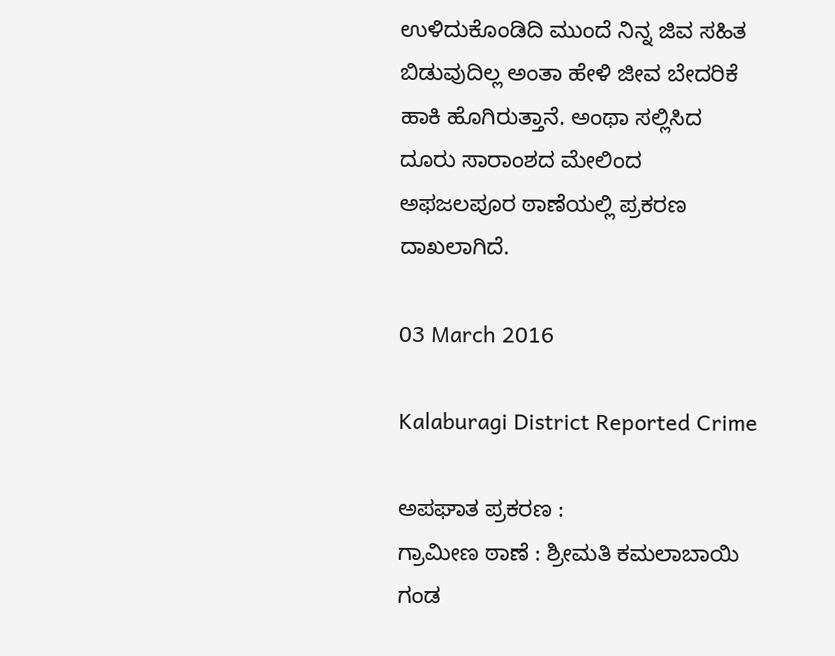ಉಳಿದುಕೊಂಡಿದಿ ಮುಂದೆ ನಿನ್ನ ಜಿವ ಸಹಿತ ಬಿಡುವುದಿಲ್ಲ ಅಂತಾ ಹೇಳಿ ಜೀವ ಬೇದರಿಕೆ ಹಾಕಿ ಹೊಗಿರುತ್ತಾನೆ. ಅಂಥಾ ಸಲ್ಲಿಸಿದ ದೂರು ಸಾರಾಂಶದ ಮೇಲಿಂದ ಅಫಜಲಪೂರ ಠಾಣೆಯಲ್ಲಿ ಪ್ರಕರಣ ದಾಖಲಾಗಿದೆ.

03 March 2016

Kalaburagi District Reported Crime

ಅಪಘಾತ ಪ್ರಕರಣ :
ಗ್ರಾಮೀಣ ಠಾಣೆ : ಶ್ರೀಮತಿ ಕಮಲಾಬಾಯಿ ಗಂಡ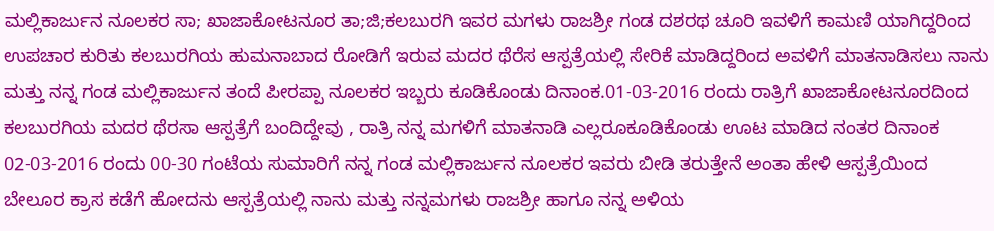ಮಲ್ಲಿಕಾರ್ಜುನ ನೂಲಕರ ಸಾ; ಖಾಜಾಕೋಟನೂರ ತಾ;ಜಿ;ಕಲಬುರಗಿ ಇವರ ಮಗಳು ರಾಜಶ್ರೀ ಗಂಡ ದಶರಥ ಚೂರಿ ಇವಳಿಗೆ ಕಾಮಣಿ ಯಾಗಿದ್ದರಿಂದ ಉಪಚಾರ ಕುರಿತು ಕಲಬುರಗಿಯ ಹುಮನಾಬಾದ ರೋಡಿಗೆ ಇರುವ ಮದರ ಥೆರೆಸ ಆಸ್ಪತ್ರೆಯಲ್ಲಿ ಸೇರಿಕೆ ಮಾಡಿದ್ದರಿಂದ ಅವಳಿಗೆ ಮಾತನಾಡಿಸಲು ನಾನು ಮತ್ತು ನನ್ನ ಗಂಡ ಮಲ್ಲಿಕಾರ್ಜುನ ತಂದೆ ಪೀರಪ್ಪಾ ನೂಲಕರ ಇಬ್ಬರು ಕೂಡಿಕೊಂಡು ದಿನಾಂಕ.01-03-2016 ರಂದು ರಾತ್ರಿಗೆ ಖಾಜಾಕೋಟನೂರದಿಂದ ಕಲಬುರಗಿಯ ಮದರ ಥೆರಸಾ ಆಸ್ಪತ್ರೆಗೆ ಬಂದಿದ್ದೇವು , ರಾತ್ರಿ ನನ್ನ ಮಗಳಿಗೆ ಮಾತನಾಡಿ ಎಲ್ಲರೂಕೂಡಿಕೊಂಡು ಊಟ ಮಾಡಿದ ನಂತರ ದಿನಾಂಕ 02-03-2016 ರಂದು 00-30 ಗಂಟೆಯ ಸುಮಾರಿಗೆ ನನ್ನ ಗಂಡ ಮಲ್ಲಿಕಾರ್ಜುನ ನೂಲಕರ ಇವರು ಬೀಡಿ ತರುತ್ತೇನೆ ಅಂತಾ ಹೇಳಿ ಆಸ್ಪತ್ರೆಯಿಂದ ಬೇಲೂರ ಕ್ರಾಸ ಕಡೆಗೆ ಹೋದನು ಆಸ್ಪತ್ರೆಯಲ್ಲಿ ನಾನು ಮತ್ತು ನನ್ನಮಗಳು ರಾಜಶ್ರೀ ಹಾಗೂ ನನ್ನ ಅಳಿಯ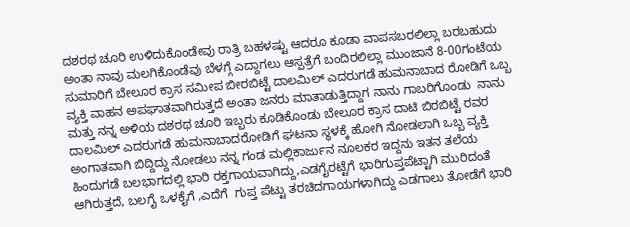ದಶರಥ ಚೂರಿ ಉಳಿದುಕೊಂಡೇವು ರಾತ್ರಿ ಬಹಳಷ್ಟು ಆದರೂ ಕೂಡಾ ವಾಪಸಬರಲಿಲ್ಲಾ ಬರಬಹುದು ಅಂತಾ ನಾವು ಮಲಗಿಕೊಂಡೆವು ಬೆಳಗ್ಗೆ ಎದ್ದಾಗಲು ಆಸ್ಪತ್ರೆಗೆ ಬಂದಿರಲಿಲ್ಲಾ ಮುಂಜಾನೆ 8-00ಗಂಟೆಯ ಸುಮಾರಿಗೆ ಬೇಲೂರ ಕ್ರಾಸ ಸಮೀಪ ಬೀರಬಿಟ್ಟೆ ದಾಲಮಿಲ್ ಎದರುಗಡೆ ಹುಮನಾಬಾದ ರೋಡಿಗೆ ಒಬ್ಬ ವ್ಯಕ್ತಿ ವಾಹನ ಅಪಘಾತವಾಗಿರುತ್ತದೆ ಅಂತಾ ಜನರು ಮಾತಾಡುತ್ತಿದ್ದಾಗ ನಾನು ಗಾಬರಿಗೊಂಡು  ನಾನು ಮತ್ತು ನನ್ನ ಅಳಿಯ ದಶರಥ ಚೂರಿ ಇಬ್ಬರು ಕೂಡಿಕೊಂಡು ಬೇಲೂರ ಕ್ರಾಸ ದಾಟಿ ಬಿರಬಿಟ್ಟೆ ರವರ ದಾಲಮಿಲ್ ಎದರುಗಡೆ ಹುಮನಾಬಾದರೋಡಿಗೆ ಘಟನಾ ಸ್ಥಳಕ್ಕೆ ಹೋಗಿ ನೋಡಲಾಗಿ ಒಬ್ಬ ವ್ಯಕ್ತಿ ಅಂಗಾತವಾಗಿ ಬಿದ್ದಿದ್ದು ನೋಡಲು ನನ್ನ ಗಂಡ ಮಲ್ಲಿಕಾರ್ಜುನ ನೂಲಕರ ಇದ್ದನು ಇತನ ತಲೆಯ ಹಿಂದುಗಡೆ ಬಲಭಾಗದಲ್ಲಿ ಭಾರಿ ರಕ್ತಗಾಯವಾಗಿದ್ದು,ಎಡಗೈರಟ್ಟೆಗೆ ಭಾರಿಗುಪ್ತಪೆಟ್ಟಾಗಿ ಮುರಿದಂತೆ ಆಗಿರುತ್ತದೆ, ಬಲಗೈ ಒಳಕೈಗೆ ,ಎದೆಗೆ  ಗುಪ್ತ ಪೆಟ್ಟು ತರಚಿದಗಾಯಗಳಾಗಿದ್ದು ಎಡಗಾಲು ತೋಡೆಗೆ ಭಾರಿ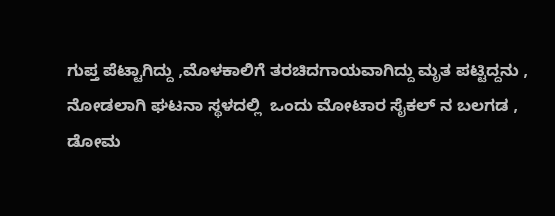ಗುಪ್ತ ಪೆಟ್ಟಾಗಿದ್ದು ,ಮೊಳಕಾಲಿಗೆ ತರಚಿದಗಾಯವಾಗಿದ್ದು ಮೃತ ಪಟ್ಟಿದ್ದನು , ನೋಡಲಾಗಿ ಘಟನಾ ಸ್ಥಳದಲ್ಲಿ  ಒಂದು ಮೋಟಾರ ಸೈಕಲ್ ನ ಬಲಗಡ , ಡೋಮ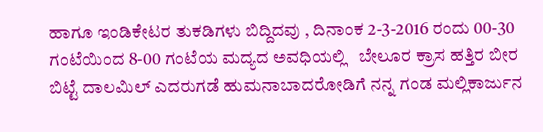ಹಾಗೂ ಇಂಡಿಕೇಟರ ತುಕಡಿಗಳು ಬಿದ್ದಿದವು , ದಿನಾಂಕ 2-3-2016 ರಂದು 00-30 ಗಂಟೆಯಿಂದ 8-00 ಗಂಟೆಯ ಮದ್ಯದ ಅವಧಿಯಲ್ಲಿ   ಬೇಲೂರ ಕ್ರಾಸ ಹತ್ತಿರ ಬೀರ ಬಿಟ್ಟೆ ದಾಲಮಿಲ್ ಎದರುಗಡೆ ಹುಮನಾಬಾದರೋಡಿಗೆ ನನ್ನ ಗಂಡ ಮಲ್ಲಿಕಾರ್ಜುನ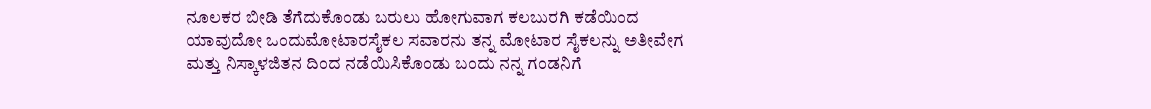ನೂಲಕರ ಬೀಡಿ ತೆಗೆದುಕೊಂಡು ಬರುಲು ಹೋಗುವಾಗ ಕಲಬುರಗಿ ಕಡೆಯಿಂದ ಯಾವುದೋ ಒಂದುಮೋಟಾರಸೈಕಲ ಸವಾರನು ತನ್ನ ಮೋಟಾರ ಸೈಕಲನ್ನು ಅತೀವೇಗ ಮತ್ತು ನಿಸ್ಕಾಳಜಿತನ ದಿಂದ ನಡೆಯಿಸಿಕೊಂಡು ಬಂದು ನನ್ನ ಗಂಡನಿಗೆ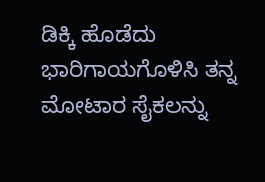ಡಿಕ್ಕಿ ಹೊಡೆದು ಭಾರಿಗಾಯಗೊಳಿಸಿ ತನ್ನ ಮೋಟಾರ ಸೈಕಲನ್ನು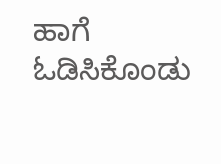ಹಾಗೆ ಓಡಿಸಿಕೊಂಡು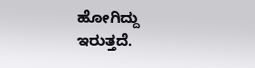ಹೋಗಿದ್ದು ಇರುತ್ತದೆ.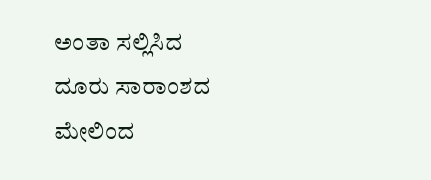ಅಂತಾ ಸಲ್ಲಿಸಿದ ದೂರು ಸಾರಾಂಶದ ಮೇಲಿಂದ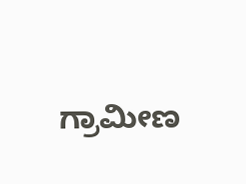ಗ್ರಾಮೀಣ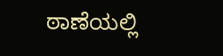ಠಾಣೆಯಲ್ಲಿ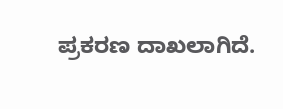ಪ್ರಕರಣ ದಾಖಲಾಗಿದೆ.